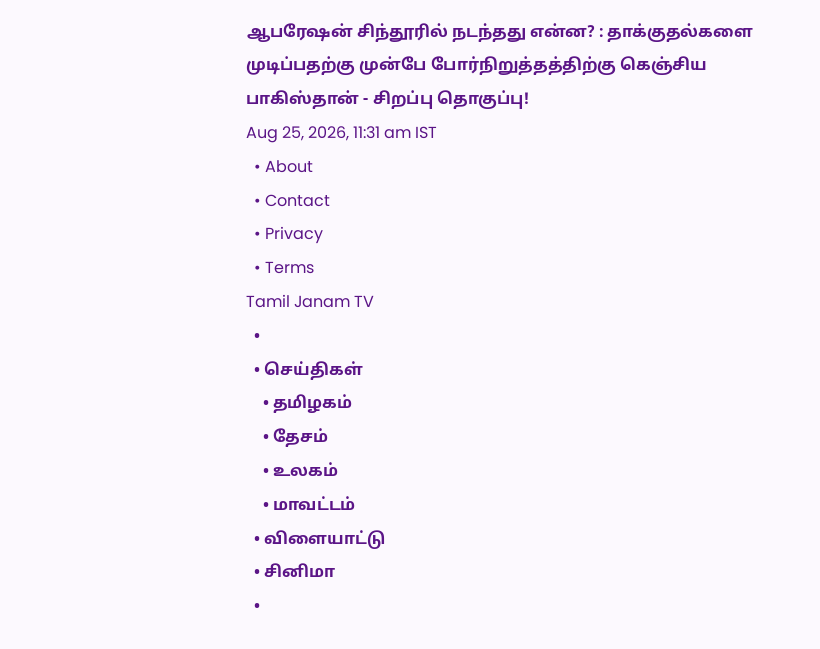ஆபரேஷன் சிந்தூரில் நடந்தது என்ன? : தாக்குதல்களை முடிப்பதற்கு முன்பே போர்நிறுத்தத்திற்கு கெஞ்சிய பாகிஸ்தான் - சிறப்பு தொகுப்பு!
Aug 25, 2026, 11:31 am IST
  • About
  • Contact
  • Privacy
  • Terms
Tamil Janam TV
  •
  • செய்திகள்
    • தமிழகம்
    • தேசம்
    • உலகம்
    • மாவட்டம்
  • விளையாட்டு
  • சினிமா
  •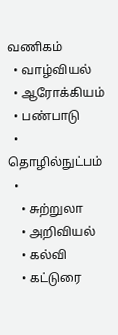வணிகம்
  • வாழ்வியல்
  • ஆரோக்கியம்
  • பண்பாடு
  • தொழில்நுட்பம்
  •
    • சுற்றுலா
    • அறிவியல்
    • கல்வி
    • கட்டுரை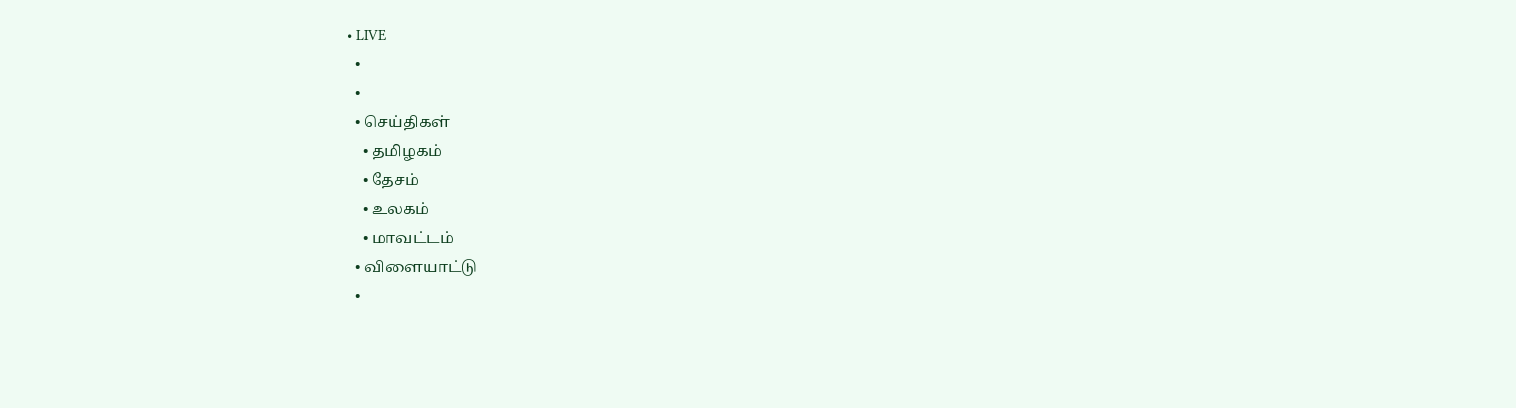• LIVE
  •
  •
  • செய்திகள்
    • தமிழகம்
    • தேசம்
    • உலகம்
    • மாவட்டம்
  • விளையாட்டு
  •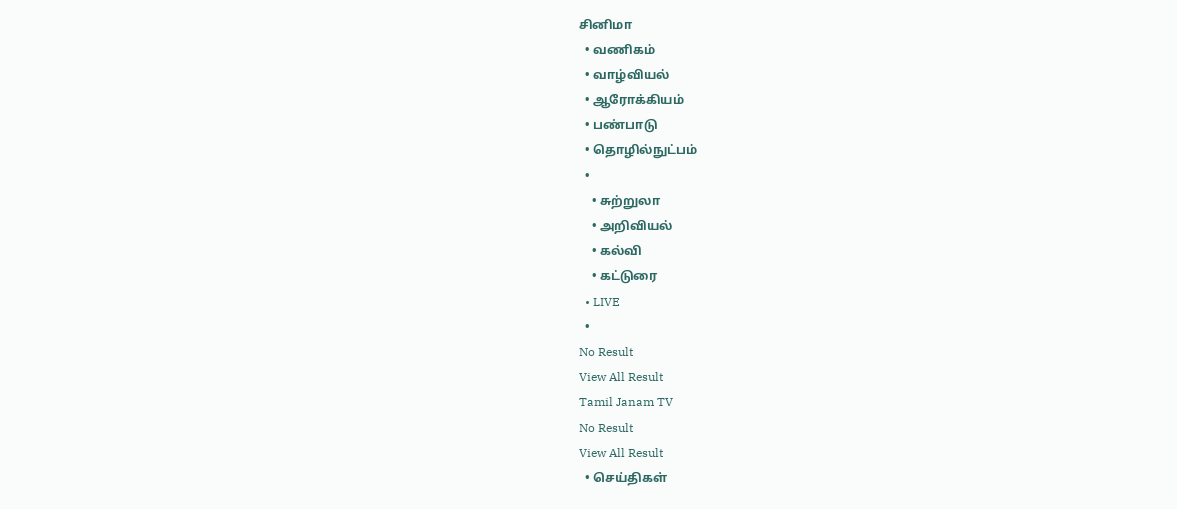சினிமா
  • வணிகம்
  • வாழ்வியல்
  • ஆரோக்கியம்
  • பண்பாடு
  • தொழில்நுட்பம்
  •
    • சுற்றுலா
    • அறிவியல்
    • கல்வி
    • கட்டுரை
  • LIVE
  •
No Result
View All Result
Tamil Janam TV
No Result
View All Result
  • செய்திகள்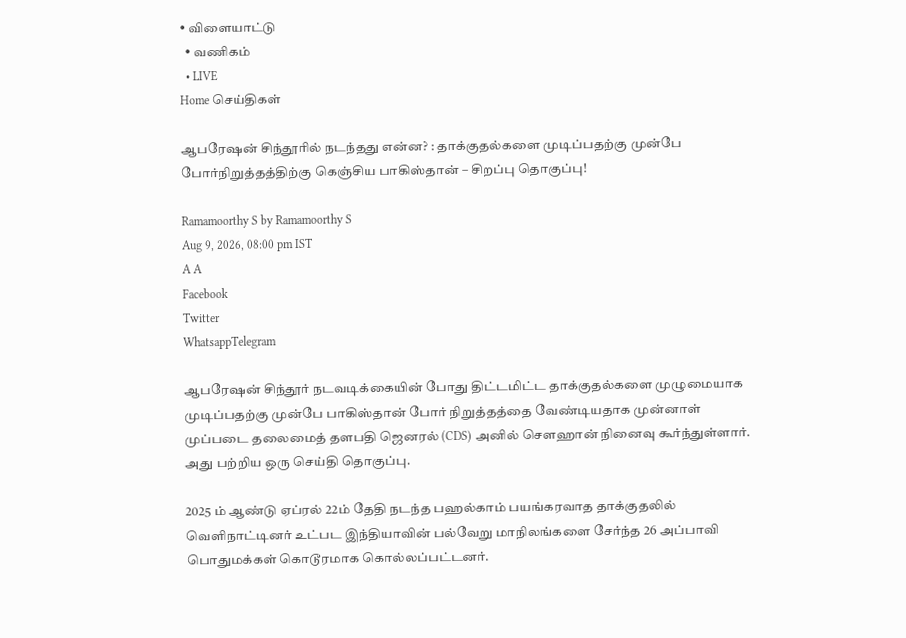• விளையாட்டு
  • வணிகம்
  • LIVE
Home செய்திகள்

ஆபரேஷன் சிந்தூரில் நடந்தது என்ன? : தாக்குதல்களை முடிப்பதற்கு முன்பே போர்நிறுத்தத்திற்கு கெஞ்சிய பாகிஸ்தான் – சிறப்பு தொகுப்பு!

Ramamoorthy S by Ramamoorthy S
Aug 9, 2026, 08:00 pm IST
A A
Facebook
Twitter
WhatsappTelegram

ஆபரேஷன் சிந்தூர் நடவடிக்கையின் போது திட்டமிட்ட தாக்குதல்களை முழுமையாக முடிப்பதற்கு முன்பே பாகிஸ்தான் போர் நிறுத்தத்தை வேண்டியதாக முன்னாள் முப்படை தலைமைத் தளபதி ஜெனரல் (CDS) அனில் சௌஹான் நினைவு கூர்ந்துள்ளார். அது பற்றிய ஒரு செய்தி தொகுப்பு.

2025 ம் ஆண்டு ஏப்ரல் 22ம் தேதி நடந்த பஹல்காம் பயங்கரவாத தாக்குதலில் வெளிநாட்டினர் உட்பட இந்தியாவின் பல்வேறு மாநிலங்களை சேர்ந்த 26 அப்பாவி பொதுமக்கள் கொடூரமாக கொல்லப்பட்டனர்.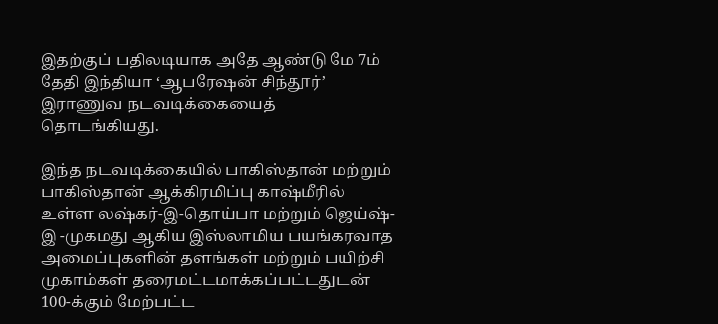இதற்குப் பதிலடியாக அதே ஆண்டு மே 7ம் தேதி இந்தியா ‘ஆபரேஷன் சிந்தூர்’ இராணுவ நடவடிக்கையைத் தொடங்கியது.

இந்த நடவடிக்கையில் பாகிஸ்தான் மற்றும் பாகிஸ்தான் ஆக்கிரமிப்பு காஷ்மீரில் உள்ள லஷ்கர்-இ-தொய்பா மற்றும் ஜெய்ஷ்-இ -முகமது ஆகிய இஸ்லாமிய பயங்கரவாத அமைப்புகளின் தளங்கள் மற்றும் பயிற்சி முகாம்கள் தரைமட்டமாக்கப்பட்டதுடன் 100-க்கும் மேற்பட்ட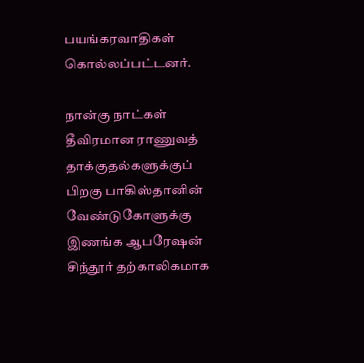பயங்கரவாதிகள் கொல்லப்பட்டனர்.

நான்கு நாட்கள் தீவிரமான ராணுவத் தாக்குதல்களுக்குப் பிறகு பாகிஸ்தானின் வேண்டுகோளுக்கு இணங்க ஆபரேஷன் சிந்தூர் தற்காலிகமாக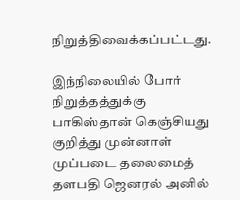நிறுத்திவைக்கப்பட்டது.

இந்நிலையில் போர் நிறுத்தத்துக்கு பாகிஸ்தான் கெஞ்சியது குறித்து முன்னாள் முப்படை தலைமைத் தளபதி ஜெனரல் அனில்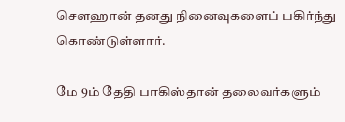சௌஹான் தனது நினைவுகளைப் பகிர்ந்து கொண்டுள்ளார்.

மே 9ம் தேதி பாகிஸ்தான் தலைவர்களும்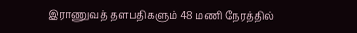இராணுவத் தளபதிகளும் 48 மணி நேரத்தில்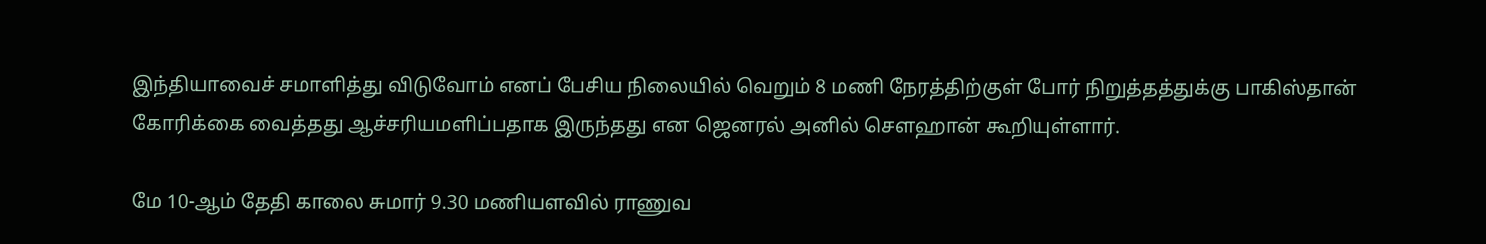இந்தியாவைச் சமாளித்து விடுவோம் எனப் பேசிய நிலையில் வெறும் 8 மணி நேரத்திற்குள் போர் நிறுத்தத்துக்கு பாகிஸ்தான் கோரிக்கை வைத்தது ஆச்சரியமளிப்பதாக இருந்தது என ஜெனரல் அனில் சௌஹான் கூறியுள்ளார்.

மே 10-ஆம் தேதி காலை சுமார் 9.30 மணியளவில் ராணுவ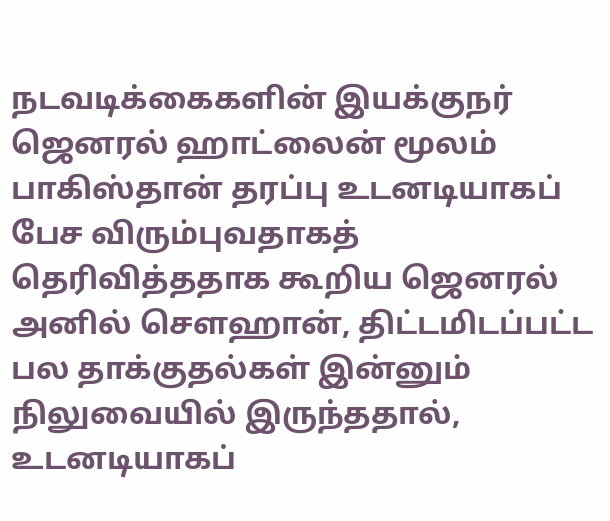நடவடிக்கைகளின் இயக்குநர் ஜெனரல் ஹாட்லைன் மூலம் பாகிஸ்தான் தரப்பு உடனடியாகப் பேச விரும்புவதாகத் தெரிவித்ததாக கூறிய ஜெனரல் அனில் சௌஹான், திட்டமிடப்பட்ட பல தாக்குதல்கள் இன்னும் நிலுவையில் இருந்ததால், உடனடியாகப்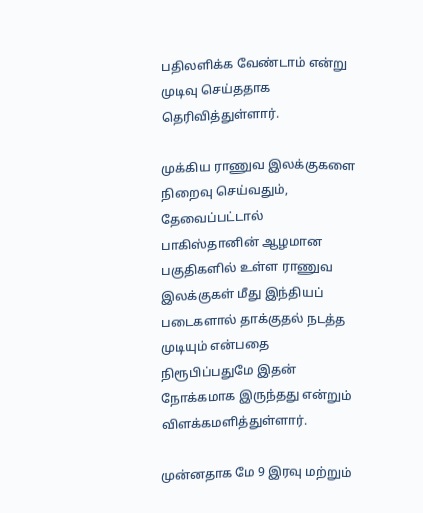பதிலளிக்க வேண்டாம் என்று முடிவு செய்ததாக தெரிவித்துள்ளார்.

முக்கிய ராணுவ இலக்குகளை நிறைவு செய்வதும், தேவைப்பட்டால் பாகிஸ்தானின் ஆழமான பகுதிகளில் உள்ள ராணுவ இலக்குகள் மீது இந்தியப் படைகளால் தாக்குதல் நடத்த முடியும் என்பதை நிரூபிப்பதுமே இதன் நோக்கமாக இருந்தது என்றும் விளக்கமளித்துள்ளார்.

முன்னதாக மே 9 இரவு மற்றும்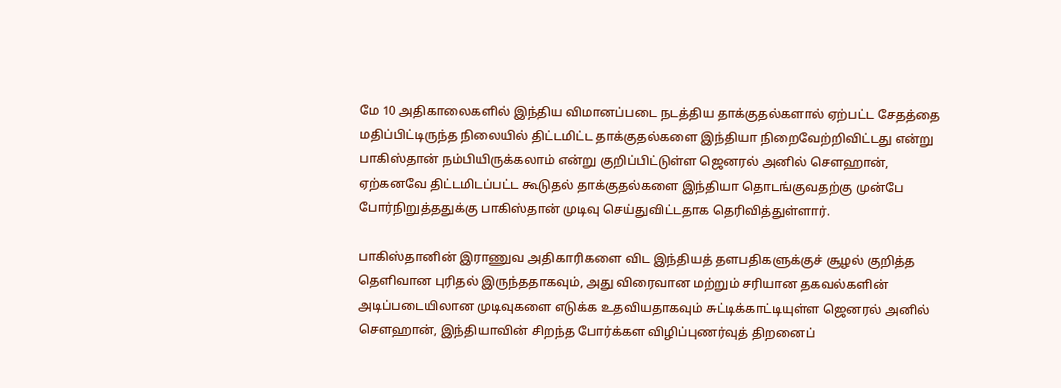மே 10 அதிகாலைகளில் இந்திய விமானப்படை நடத்திய தாக்குதல்களால் ஏற்பட்ட சேதத்தை மதிப்பிட்டிருந்த நிலையில் திட்டமிட்ட தாக்குதல்களை இந்தியா நிறைவேற்றிவிட்டது என்று பாகிஸ்தான் நம்பியிருக்கலாம் என்று குறிப்பிட்டுள்ள ஜெனரல் அனில் சௌஹான், ஏற்கனவே திட்டமிடப்பட்ட கூடுதல் தாக்குதல்களை இந்தியா தொடங்குவதற்கு முன்பே போர்நிறுத்ததுக்கு பாகிஸ்தான் முடிவு செய்துவிட்டதாக தெரிவித்துள்ளார்.

பாகிஸ்தானின் இராணுவ அதிகாரிகளை விட இந்தியத் தளபதிகளுக்குச் சூழல் குறித்த தெளிவான புரிதல் இருந்ததாகவும், அது விரைவான மற்றும் சரியான தகவல்களின் அடிப்படையிலான முடிவுகளை எடுக்க உதவியதாகவும் சுட்டிக்காட்டியுள்ள ஜெனரல் அனில் சௌஹான், இந்தியாவின் சிறந்த போர்க்கள விழிப்புணர்வுத் திறனைப்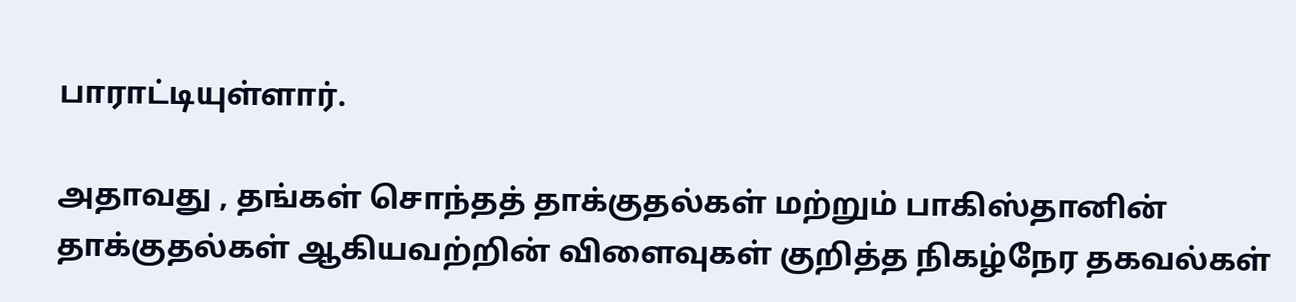பாராட்டியுள்ளார்.

அதாவது , தங்கள் சொந்தத் தாக்குதல்கள் மற்றும் பாகிஸ்தானின் தாக்குதல்கள் ஆகியவற்றின் விளைவுகள் குறித்த நிகழ்நேர தகவல்கள்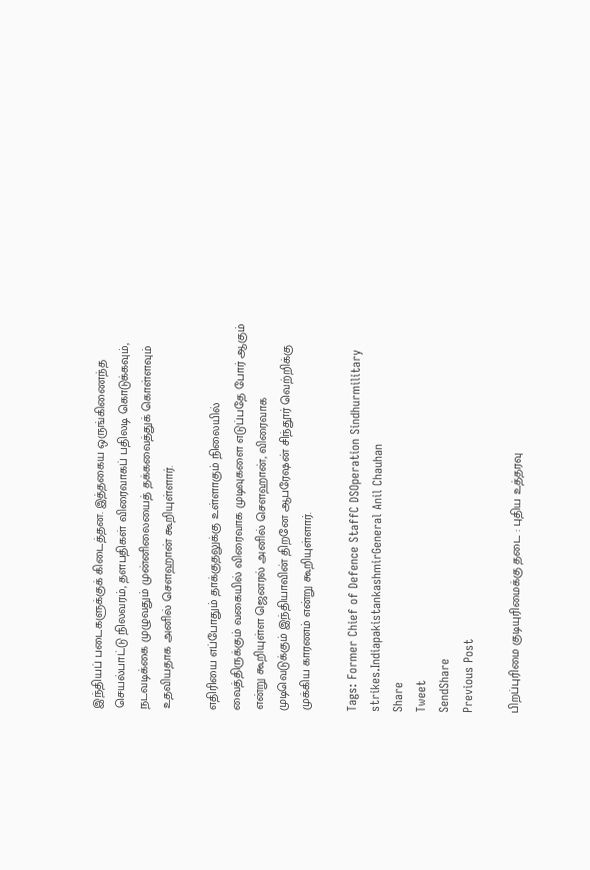இந்தியப் படைகளுக்குக் கிடைத்தன. இத்தகைய ஒருங்கிணைந்த செயல்பாட்டு நிலவரம், தளபதிகள் விரைவாகப் பதிலடி கொடுக்கவும், நடவடிக்கை முழுவதும் முன்னிலையைத் தக்கவைத்துக் கொள்ளவும் உதவியதாக அனில் சௌஹான் கூறியுள்ளார்.

எதிரியை எப்போதும் தாக்குதலுக்கு உள்ளாகும் நிலையில் வைத்திருக்கும் வகையில் விரைவாக முடிவுகளை எடுப்பதே போர் ஆகும் என்று கூறியுள்ள ஜெனரல் அனில் சௌஹான், விரைவாக முடிவெடுக்கும் இந்தியாவின் திறனே ஆபரேஷன் சிந்தூர் வெற்றிக்கு முக்கிய காரணம் என்று கூறியுள்ளார்.

Tags: Former Chief of Defence StaffC DSOperation Sindhurmilitary strikes.IndiapakistankashmirGeneral Anil Chauhan
Share
Tweet
SendShare
Previous Post

பிறப்புரிமை குடியுரிமைக்கு தடை : புதிய உத்தரவு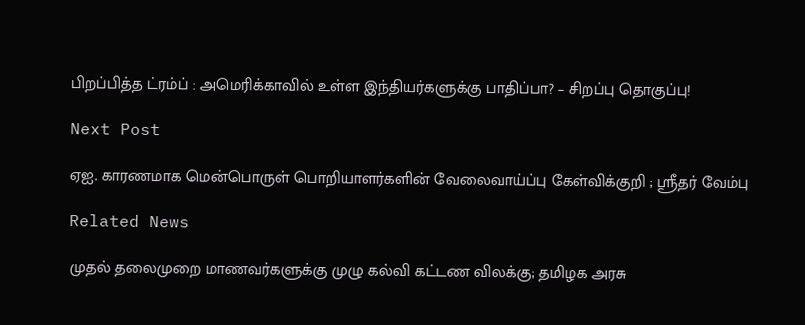பிறப்பித்த ட்ரம்ப் : அமெரிக்காவில் உள்ள இந்தியர்களுக்கு பாதிப்பா? – சிறப்பு தொகுப்பு!

Next Post

ஏஐ. காரணமாக மென்பொருள் பொறியாளர்களின் வேலைவாய்ப்பு கேள்விக்குறி ; ஸ்ரீதர் வேம்பு

Related News

முதல் தலைமுறை மாணவர்களுக்கு முழு கல்வி கட்டண விலக்கு; தமிழக அரசு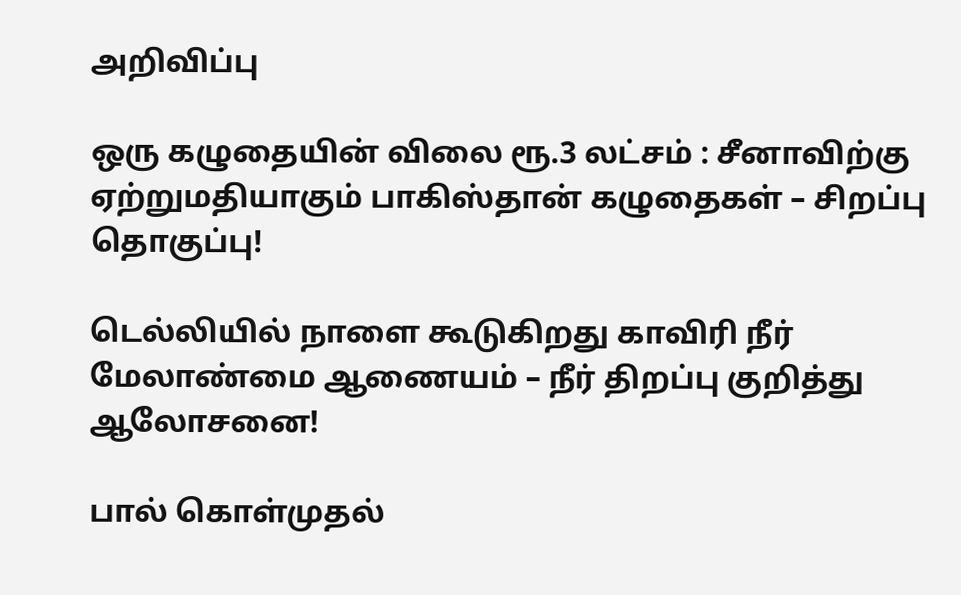அறிவிப்பு

ஒரு கழுதையின் விலை ரூ.3 லட்சம் : சீனாவிற்கு ஏற்றுமதியாகும் பாகிஸ்தான் கழுதைகள் – சிறப்பு தொகுப்பு!

டெல்லியில் நாளை கூடுகிறது காவிரி நீர் மேலாண்மை ஆணையம் – நீர் திறப்பு குறித்து ஆலோசனை!

பால் கொள்முதல்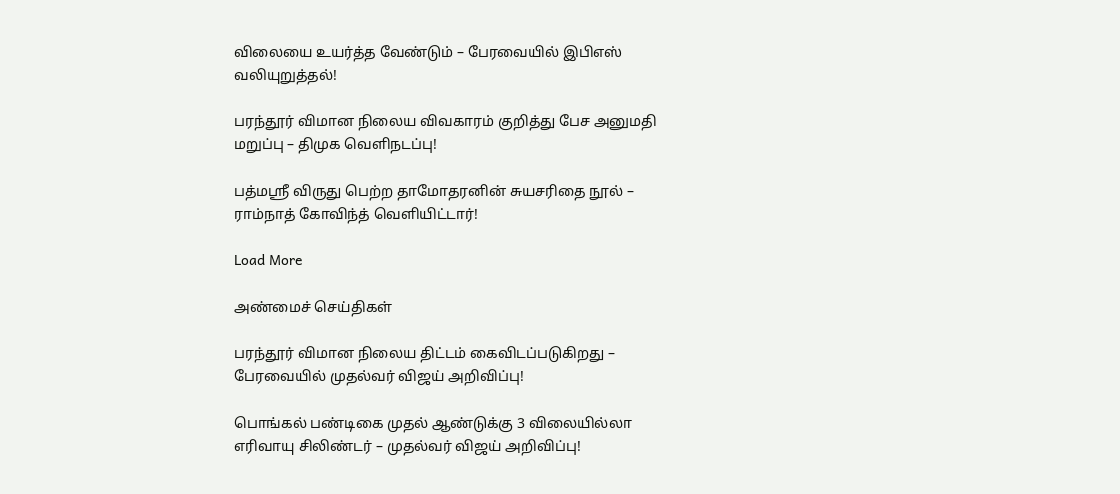விலையை உயர்த்த வேண்டும் – பேரவையில் இபிஎஸ் வலியுறுத்தல்!

பரந்தூர் விமான நிலைய விவகாரம் குறித்து பேச அனுமதி மறுப்பு – திமுக வெளிநடப்பு!

பத்மஸ்ரீ விருது பெற்ற தாமோதரனின் சுயசரிதை நூல் – ராம்நாத் கோவிந்த் வெளியிட்டார்!

Load More

அண்மைச் செய்திகள்

பரந்தூர் விமான நிலைய திட்டம் கைவிடப்படுகிறது – பேரவையில் முதல்வர் விஜய் அறிவிப்பு!

பொங்கல் பண்டிகை முதல் ஆண்டுக்கு 3 விலையில்லா எரிவாயு சிலிண்டர் – முதல்வர் விஜய் அறிவிப்பு!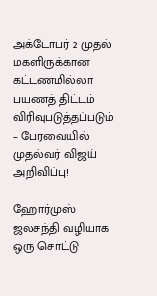அக்டோபர் 2 முதல் மகளிருக்கான கட்டணமில்லா பயணத் திட்டம் விரிவுபடுத்தப்படும் – பேரவையில் முதல்வர் விஜய் அறிவிப்பு!

ஹோர்முஸ் ஜலசந்தி வழியாக ஒரு சொட்டு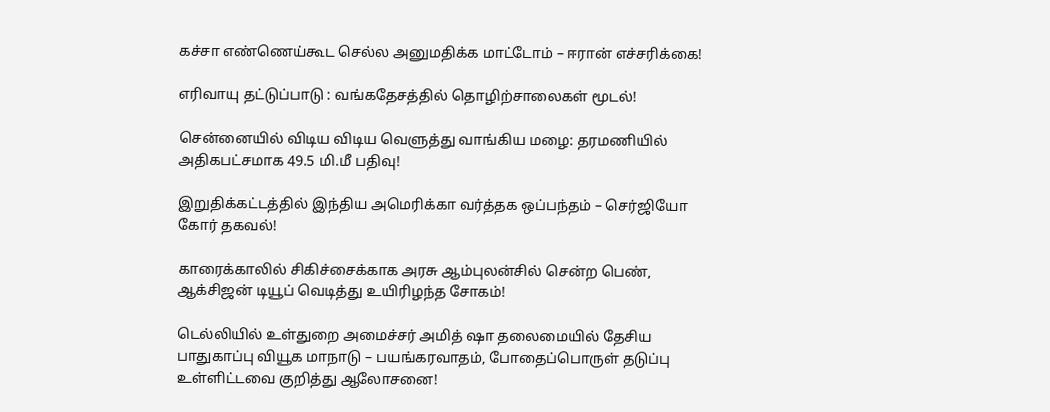கச்சா எண்ணெய்கூட செல்ல அனுமதிக்க மாட்டோம் – ஈரான் எச்சரிக்கை!

எரிவாயு தட்டுப்பாடு : வங்கதேசத்தில் தொழிற்சாலைகள் மூடல்!

சென்னையில் விடிய விடிய வெளுத்து வாங்கிய மழை: தரமணியில் அதிகபட்சமாக 49.5 மி.மீ பதிவு!

இறுதிக்கட்டத்தில் இந்திய அமெரிக்கா வர்த்தக ஒப்பந்தம் – செர்ஜியோ கோர் தகவல்!

காரைக்காலில் சிகிச்சைக்காக அரசு ஆம்புலன்சில் சென்ற பெண், ஆக்சிஜன் டியூப் வெடித்து உயிரிழந்த சோகம்!

டெல்லியில் உள்துறை அமைச்சர் அமித் ஷா தலைமையில் தேசிய பாதுகாப்பு வியூக மாநாடு – பயங்கரவாதம், போதைப்பொருள் தடுப்பு உள்ளிட்டவை குறித்து ஆலோசனை!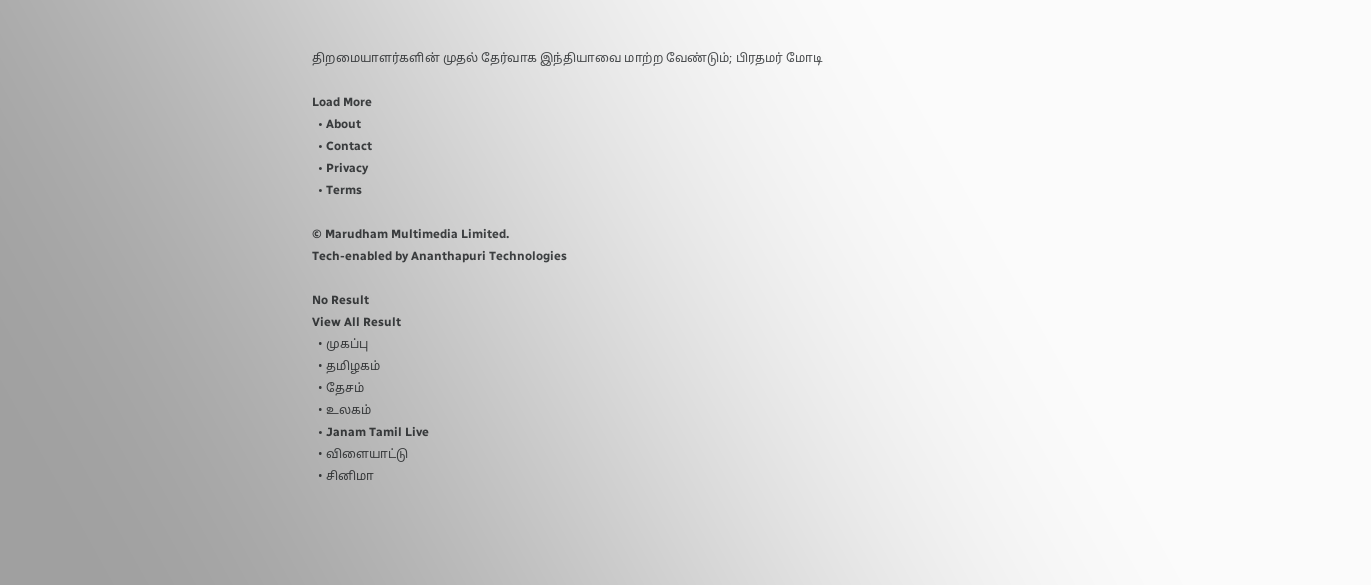திறமையாளர்களின் முதல் தேர்வாக இந்தியாவை மாற்ற வேண்டும்; பிரதமர் மோடி

Load More
  • About
  • Contact
  • Privacy
  • Terms

© Marudham Multimedia Limited.
Tech-enabled by Ananthapuri Technologies

No Result
View All Result
  • முகப்பு
  • தமிழகம்
  • தேசம்
  • உலகம்
  • Janam Tamil Live
  • விளையாட்டு
  • சினிமா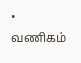• வணிகம்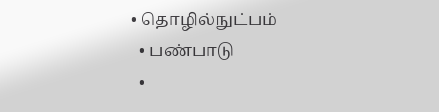• தொழில்நுட்பம்
  • பண்பாடு
  •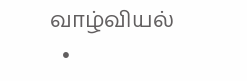வாழ்வியல்
  •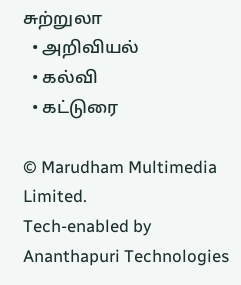சுற்றுலா
  • அறிவியல்
  • கல்வி
  • கட்டுரை

© Marudham Multimedia Limited.
Tech-enabled by Ananthapuri Technologies